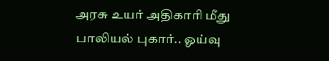அரசு உயர் அதிகாரி மீது பாலியல் புகார்.. ஓய்வு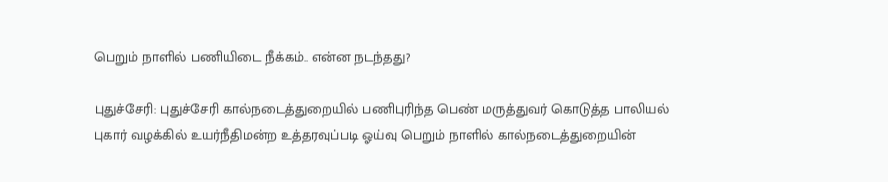பெறும் நாளில் பணியிடை நீக்கம்.. என்ன நடந்தது?

புதுச்சேரி: புதுச்சேரி கால்நடைத்துறையில் பணிபுரிந்த பெண் மருத்துவர் கொடுத்த பாலியல் புகார் வழக்கில் உயர்நீதிமன்ற உத்தரவுப்படி ஓய்வு பெறும் நாளில் கால்நடைத்துறையின்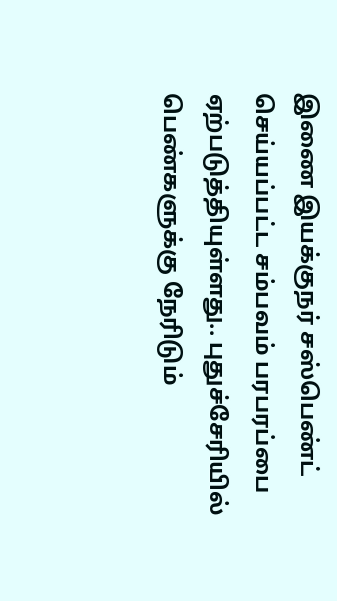இணை இயக்குநர் சஸ்பெண்ட் செய்யப்பட்ட சம்பவம் பரபரப்பை ஏற்படுத்தியுள்ளது.. புதுச்சேரியில் பெண்களுக்கு நேரிடும்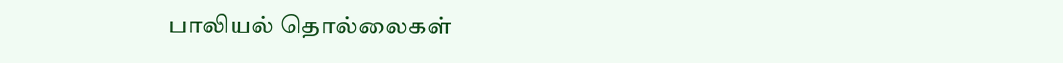பாலியல் தொல்லைகள்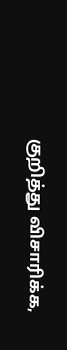குறித்து விசாரிக்க,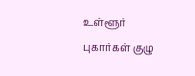உள்ளூர் புகார்கள் குழு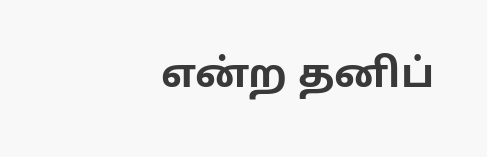என்ற தனிப்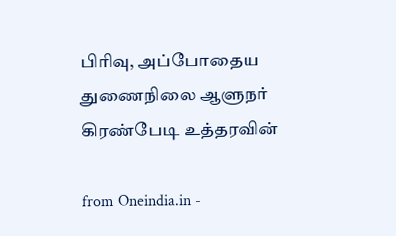பிரிவு, அப்போதைய துணைநிலை ஆளுநர் கிரண்பேடி உத்தரவின்

from Oneindia.in -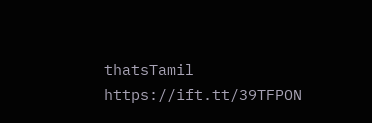thatsTamil https://ift.tt/39TFPON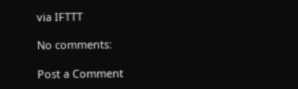via IFTTT

No comments:

Post a Comment